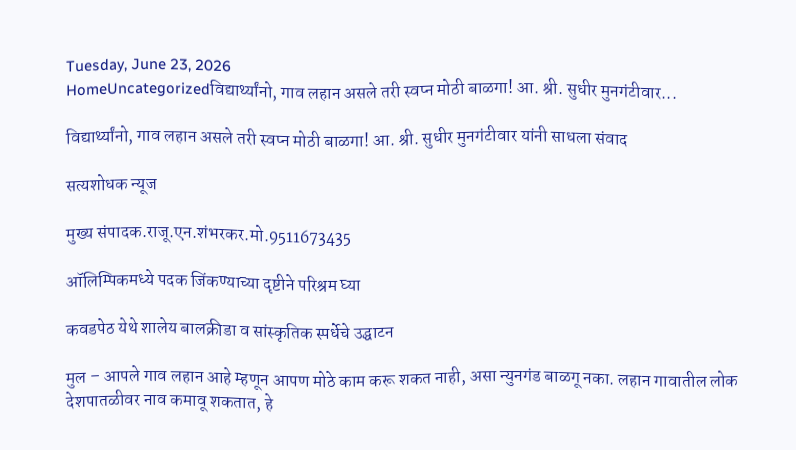Tuesday, June 23, 2026
HomeUncategorizedविद्यार्थ्यांनो, गाव लहान असले तरी स्वप्न मोठी बाळगा! आ. श्री. सुधीर मुनगंटीवार...

विद्यार्थ्यांनो, गाव लहान असले तरी स्वप्न मोठी बाळगा! आ. श्री. सुधीर मुनगंटीवार यांनी साधला संवाद

सत्यशोधक न्यूज

मुख्य संपादक.राजू.एन.शंभरकर.मो.9511673435

ऑलिम्पिकमध्ये पदक जिंकण्याच्या दृष्टीने परिश्रम घ्या

कवडपेठ येथे शालेय बालक्रीडा व सांस्कृतिक स्पर्धेचे उद्घाटन

मुल – आपले गाव लहान आहे म्हणून आपण मोठे काम करू शकत नाही, असा न्युनगंड बाळगू नका. लहान गावातील लोक देशपातळीवर नाव कमावू शकतात, हे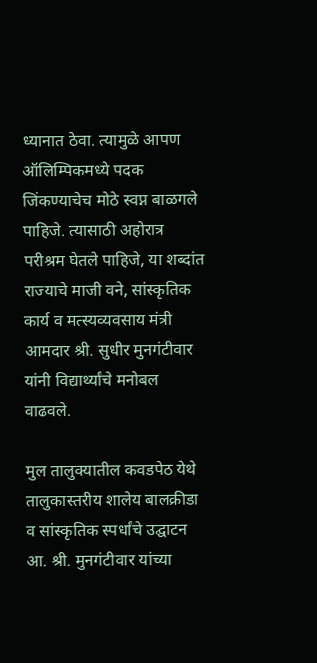ध्यानात ठेवा. त्यामुळे आपण ऑलिम्पिकमध्ये पदक जिंकण्याचेच मोठे स्वप्न बाळगले पाहिजे. त्यासाठी अहोरात्र परीश्रम घेतले पाहिजे, या शब्दांत राज्याचे माजी वने, सांस्कृतिक कार्य व मत्स्यव्यवसाय मंत्री आमदार श्री. सुधीर मुनगंटीवार यांनी विद्यार्थ्यांचे मनोबल वाढवले.

मुल तालुक्यातील कवडपेठ येथे तालुकास्तरीय शालेय बालक्रीडा व सांस्कृतिक स्पर्धांचे उद्घाटन आ. श्री. मुनगंटीवार यांच्या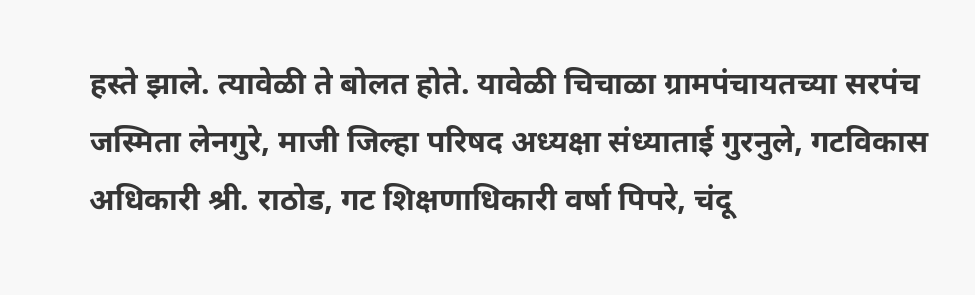हस्ते झाले. त्यावेळी ते बोलत होते. यावेळी चिचाळा ग्रामपंचायतच्या सरपंच जस्मिता लेनगुरे, माजी जिल्हा परिषद अध्यक्षा संध्याताई गुरनुले, गटविकास अधिकारी श्री. राठोड, गट शिक्षणाधिकारी वर्षा पिपरे, चंदू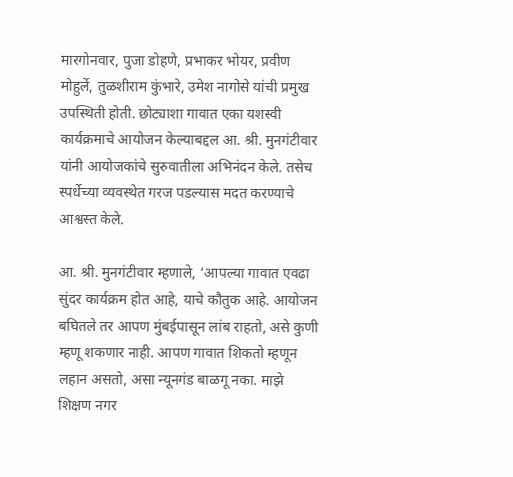मारगोनवार, पुजा डोहणे, प्रभाकर भोयर, प्रवीण मोहुर्ले, तुळशीराम कुंभारे, उमेश नागोसे यांची प्रमुख उपस्थिती होती. छोट्याशा गावात एका यशस्वी कार्यक्रमाचे आयोजन केल्याबद्दल आ. श्री. मुनगंटीवार यांनी आयोजकांचे सुरुवातीला अभिनंदन केले. तसेच स्पर्धेच्या व्यवस्थेत गरज पडल्यास मदत करण्याचे आश्वस्त केले.

आ. श्री. मुनगंटीवार म्हणाले, ‘आपल्या गावात एवढा सुंदर कार्यक्रम होत आहे, याचे कौतुक आहे. आयोजन बघितले तर आपण मुंबईपासून लांब राहतो, असे कुणी म्हणू शकणार नाही. आपण गावात शिकतो म्हणून लहान असतो, असा न्यूनगंड बाळगू नका. माझे शिक्षण नगर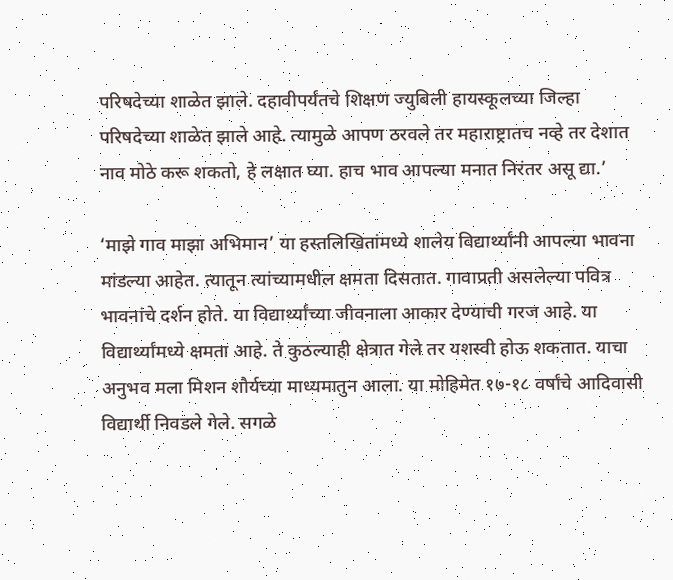परिषदेच्या शाळेत झाले. दहावीपर्यंतचे शिक्षण ज्युबिली हायस्कूलच्या जिल्हा परिषदेच्या शाळेत झाले आहे. त्यामुळे आपण ठरवले तर महाराष्ट्रातच नव्हे तर देशात नाव मोठे करू शकतो, हे लक्षात घ्या. हाच भाव आपल्या मनात निरंतर असू द्या.’

‘माझे गाव माझा अभिमान’ या हस्तलिखितांमध्ये शालेय विद्यार्थ्यांनी आपल्या भावना मांडल्या आहेत. त्यातून त्यांच्यामधील क्षमता दिसतात. गावाप्रती असलेल्या पवित्र भावनांचे दर्शन होते. या विद्यार्थ्यांच्या जीवनाला आकार देण्याची गरज आहे. या विद्यार्थ्यांमध्ये क्षमता आहे. ते कुठल्याही क्षेत्रात गेले तर यशस्वी होऊ शकतात. याचा अनुभव मला मिशन शौर्यच्या माध्यमातुन आला. या मोहिमेत १७-१८ वर्षांचे आदिवासी विद्यार्थी निवडले गेले. सगळे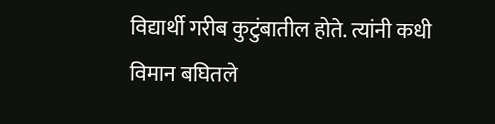विद्यार्थी गरीब कुटुंबातील होते. त्यांनी कधी विमान बघितले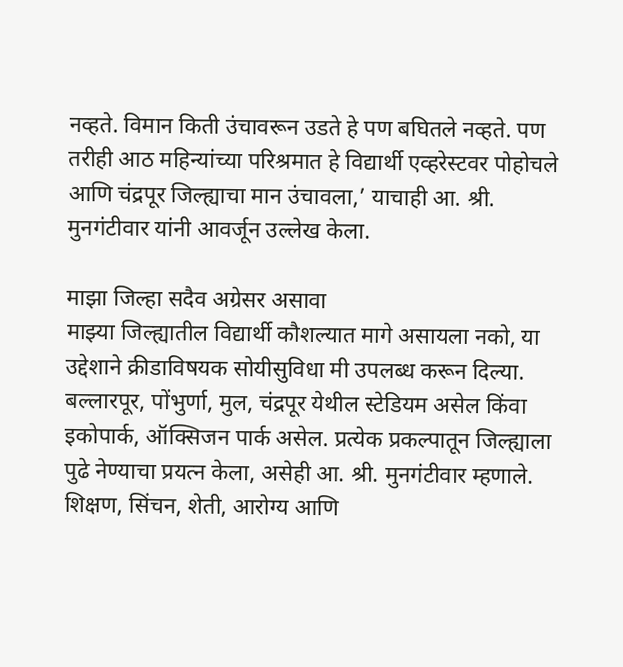नव्हते. विमान किती उंचावरून उडते हे पण बघितले नव्हते. पण तरीही आठ महिन्यांच्या परिश्रमात हे विद्यार्थी एव्हरेस्टवर पोहोचले आणि चंद्रपूर जिल्ह्याचा मान उंचावला,’ याचाही आ. श्री. मुनगंटीवार यांनी आवर्जून उल्लेख केला.

माझा जिल्हा सदैव अग्रेसर असावा
माझ्या जिल्ह्यातील विद्यार्थी कौशल्यात मागे असायला नको, या उद्देशाने क्रीडाविषयक सोयीसुविधा मी उपलब्ध करून दिल्या. बल्लारपूर, पोंभुर्णा, मुल, चंद्रपूर येथील स्टेडियम असेल किंवा इकोपार्क, ऑक्सिजन पार्क असेल. प्रत्येक प्रकल्पातून जिल्ह्याला पुढे नेण्याचा प्रयत्न केला, असेही आ. श्री. मुनगंटीवार म्हणाले. शिक्षण, सिंचन, शेती, आरोग्य आणि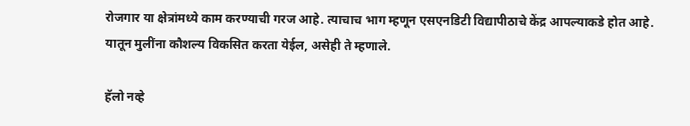रोजगार या क्षेत्रांमध्ये काम करण्याची गरज आहे. त्याचाच भाग म्हणून एसएनडिटी विद्यापीठाचे केंद्र आपल्याकडे होत आहे. यातून मुलींना कौशल्य विकसित करता येईल, असेही ते म्हणाले.

हॅलो नव्हे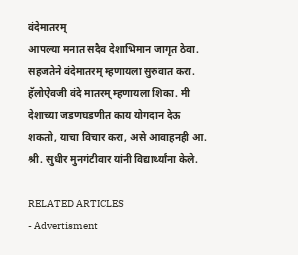वंदेमातरम्
आपल्या मनात सदैव देशाभिमान जागृत ठेवा. सहजतेने वंदेमातरम् म्हणायला सुरुवात करा. हॅलोऐवजी वंदे मातरम् म्हणायला शिका. मी देशाच्या जडणघडणीत काय योगदान देऊ शकतो, याचा विचार करा, असे आवाहनही आ. श्री. सुधीर मुनगंटीवार यांनी विद्यार्थ्यांना केले.

RELATED ARTICLES
- Advertisment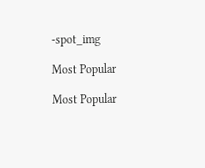-spot_img

Most Popular

Most Popular